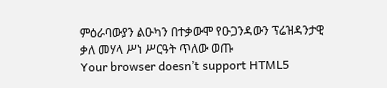ምዕራባውያን ልዑካን በተቃውሞ የዑጋንዳውን ፕሬዝዳንታዊ ቃለ መሃላ ሥነ ሥርዓት ጥለው ወጡ
Your browser doesn’t support HTML5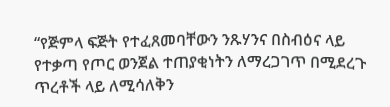“የጅምላ ፍጅት የተፈጸመባቸውን ንጹሃንና በስብዕና ላይ የተቃጣ የጦር ወንጀል ተጠያቂነትን ለማረጋገጥ በሚደረጉ ጥረቶች ላይ ለሚሳለቅን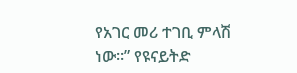የአገር መሪ ተገቢ ምላሽ ነው።” የዩናይትድ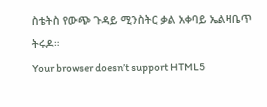ስቴትስ የውጭ ጉዳይ ሚንስትር ቃል አቀባይ ኤልዛቤጥ ትሩዶ።
Your browser doesn’t support HTML5